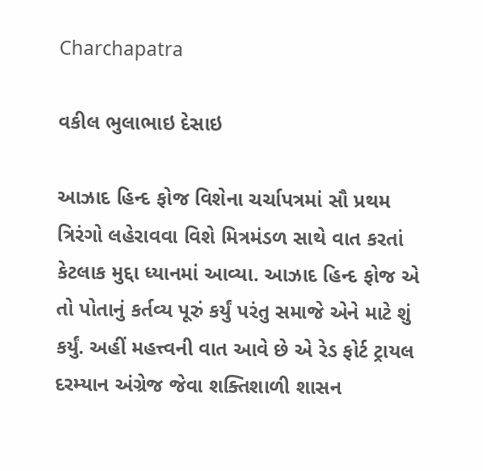Charchapatra

વકીલ ભુલાભાઇ દેસાઇ

આઝાદ હિન્દ ફોજ વિશેના ચર્ચાપત્રમાં સૌ પ્રથમ ત્રિરંગો લહેરાવવા વિશે મિત્રમંડળ સાથે વાત કરતાં કેટલાક મુદ્દા ધ્યાનમાં આવ્યા. આઝાદ હિન્દ ફોજ એ તો પોતાનું કર્તવ્ય પૂરું કર્યું પરંતુ સમાજે એને માટે શું કર્યું. અહીં મહત્ત્વની વાત આવે છે એ રેડ ફોર્ટ ટ્રાયલ દરમ્યાન અંગ્રેજ જેવા શક્તિશાળી શાસન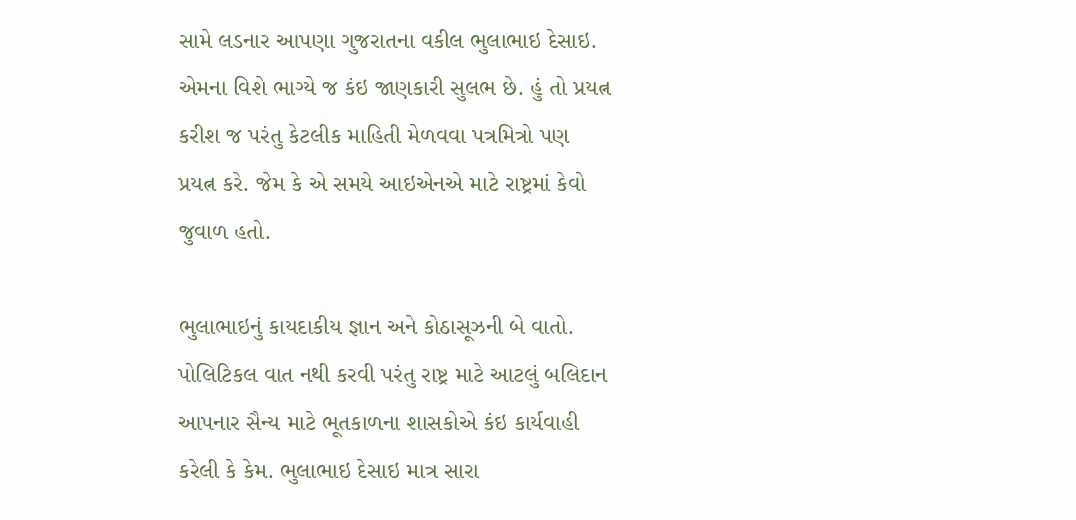સામે લડનાર આપણા ગુજરાતના વકીલ ભુલાભાઇ દેસાઇ. એમના વિશે ભાગ્યે જ કંઇ જાણકારી સુલભ છે. હું તો પ્રયત્ન કરીશ જ પરંતુ કેટલીક માહિતી મેળવવા પત્રમિત્રો પણ પ્રયત્ન કરે. જેમ કે એ સમયે આઇએનએ માટે રાષ્ટ્રમાં કેવો જુવાળ હતો.

ભુલાભાઇનું કાયદાકીય જ્ઞાન અને કોઠાસૂઝની બે વાતો. પોલિટિકલ વાત નથી કરવી પરંતુ રાષ્ટ્ર માટે આટલું બલિદાન આપનાર સૈન્ય માટે ભૂતકાળના શાસકોએ કંઇ કાર્યવાહી કરેલી કે કેમ. ભુલાભાઇ દેસાઇ માત્ર સારા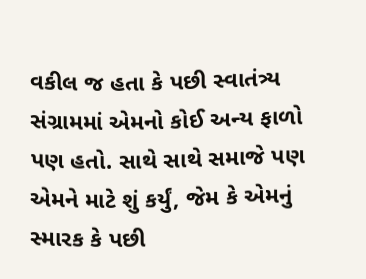વકીલ જ હતા કે પછી સ્વાતંત્ર્ય સંગ્રામમાં એમનો કોઈ અન્ય ફાળો પણ હતો. સાથે સાથે સમાજે પણ એમને માટે શું કર્યું, જેમ કે એમનું સ્મારક કે પછી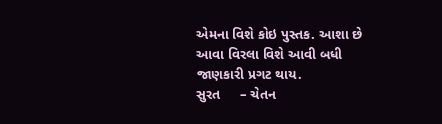એમના વિશે કોઇ પુસ્તક. આશા છે આવા વિરલા વિશે આવી બધી જાણકારી પ્રગટ થાય.
સુરત     – ચેતન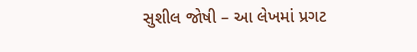સુશીલ જોષી – આ લેખમાં પ્રગટ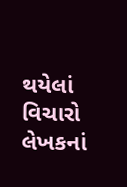થયેલાં વિચારો લેખકનાં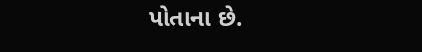પોતાના છે.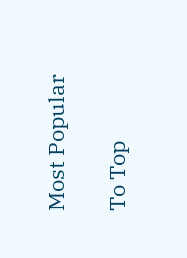Most Popular

To Top